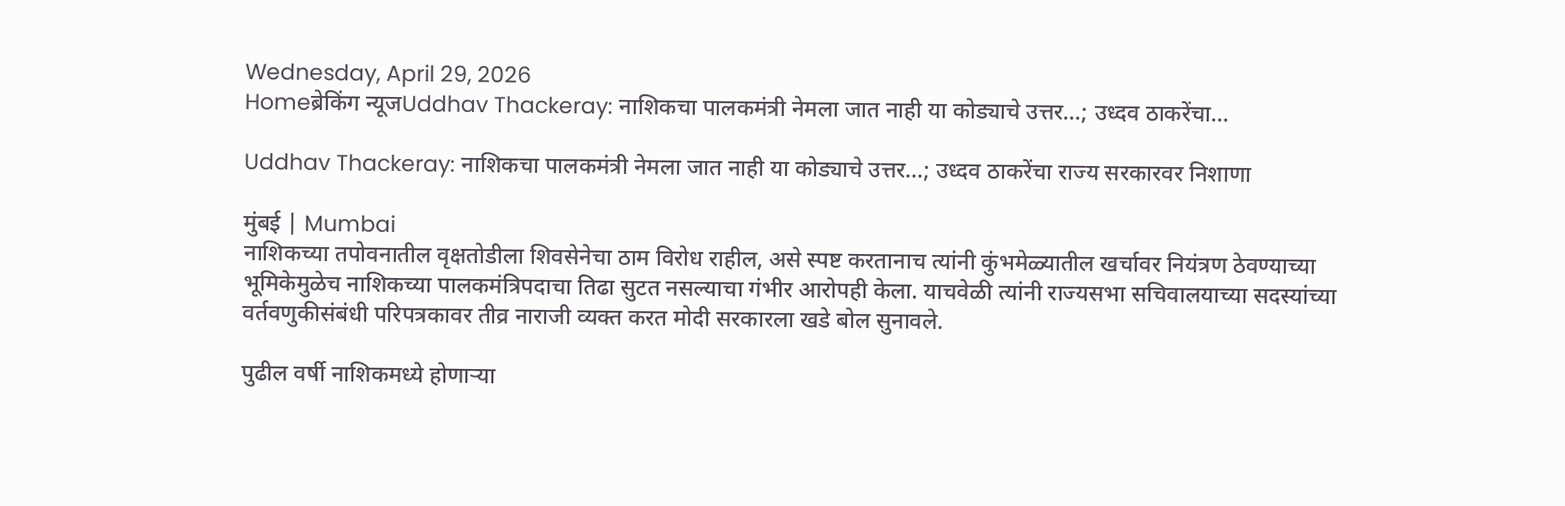Wednesday, April 29, 2026
Homeब्रेकिंग न्यूजUddhav Thackeray: नाशिकचा पालकमंत्री नेमला जात नाही या कोड्याचे उत्तर…; उध्दव ठाकरेंचा...

Uddhav Thackeray: नाशिकचा पालकमंत्री नेमला जात नाही या कोड्याचे उत्तर…; उध्दव ठाकरेंचा राज्य सरकारवर निशाणा

मुंबई | Mumbai
नाशिकच्या तपोवनातील वृक्षतोडीला शिवसेनेचा ठाम विरोध राहील, असे स्पष्ट करतानाच त्यांनी कुंभमेळ्यातील खर्चावर नियंत्रण ठेवण्याच्या भूमिकेमुळेच नाशिकच्या पालकमंत्रिपदाचा तिढा सुटत नसल्याचा गंभीर आरोपही केला. याचवेळी त्यांनी राज्यसभा सचिवालयाच्या सदस्यांच्या वर्तवणुकीसंबंधी परिपत्रकावर तीव्र नाराजी व्यक्त करत मोदी सरकारला खडे बोल सुनावले.

पुढील वर्षी नाशिकमध्ये होणाऱ्या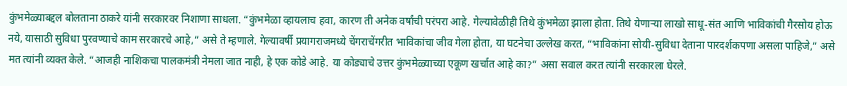कुंभमेळ्याबद्दल बोलताना ठाकरे यांनी सरकारवर निशाणा साधला. “कुंभमेळा व्हायलाच हवा, कारण ती अनेक वर्षांची परंपरा आहे. गेल्यावेळीही तिथे कुंभमेळा झाला होता. तिथे येणाऱ्या लाखो साधू-संत आणि भाविकांची गैरसोय होऊ नये, यासाठी सुविधा पुरवण्याचे काम सरकारचे आहे,” असे ते म्हणाले. गेल्यावर्षी प्रयागराजमध्ये चेंगराचेंगरीत भाविकांचा जीव गेला होता, या घटनेचा उल्लेख करत, “भाविकांना सोयी-सुविधा देताना पारदर्शकपणा असला पाहिजे,” असे मत त्यांनी व्यक्त केले. “आजही नाशिकचा पालकमंत्री नेमला जात नाही, हे एक कोडे आहे. या कोड्याचे उत्तर कुंभमेळ्याच्या एकूण खर्चात आहे का?” असा सवाल करत त्यांनी सरकारला घेरले.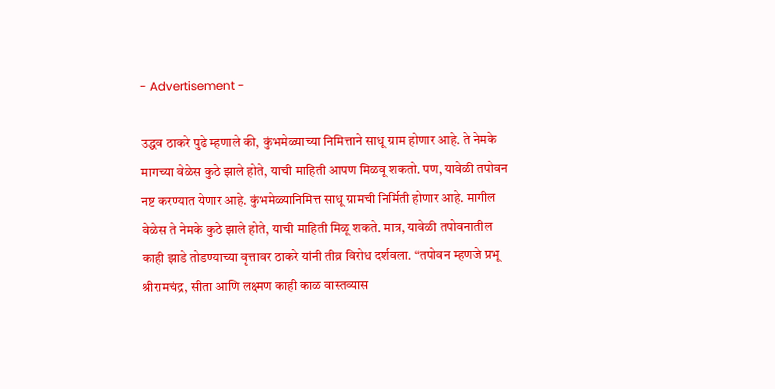- Advertisement -

उद्धव ठाकरे पुढे म्हणाले की, कुंभमेळ्याच्या निमित्ताने साधू ग्राम होणार आहे. ते नेमके मागच्या वेळेस कुठे झाले होते, याची माहिती आपण मिळवू शकतो. पण, यावेळी तपोवन नष्ट करण्यात येणार आहे. कुंभमेळ्यानिमित्त साधू ग्रामची निर्मिती होणार आहे. मागील वेळेस ते नेमके कुठे झाले होते, याची माहिती मिळू शकते. मात्र, यावेळी तपोवनातील काही झाडे तोडण्याच्या वृत्तावर ठाकरे यांनी तीव्र विरोध दर्शवला. “तपोवन म्हणजे प्रभू श्रीरामचंद्र, सीता आणि लक्ष्मण काही काळ वास्तव्यास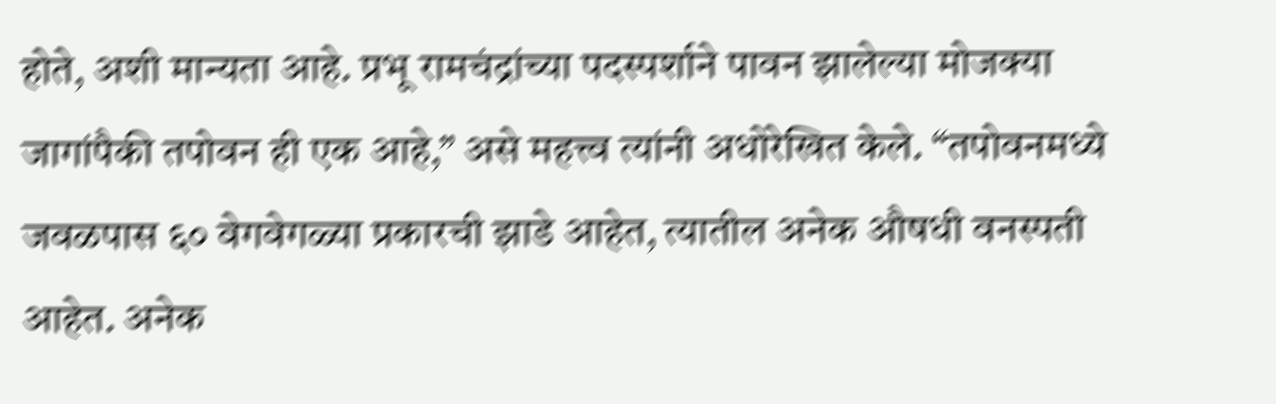होते, अशी मान्यता आहे. प्रभू रामचंद्रांच्या पदस्पर्शाने पावन झालेल्या मोजक्या जागांपैकी तपोवन ही एक आहे,” असे महत्त्व त्यांनी अधोरेखित केले. “तपोवनमध्ये जवळपास ६० वेगवेगळ्या प्रकारची झाडे आहेत, त्यातील अनेक औषधी वनस्पती आहेत. अनेक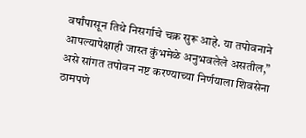वर्षांपासून तिथे निसर्गाचे चक्र सुरू आहे. या तपोवनाने आपल्यापेक्षाही जास्त कुंभमेळे अनुभवलेले असतील,” असे सांगत तपोवन नष्ट करण्याच्या निर्णयाला शिवसेना ठामपणे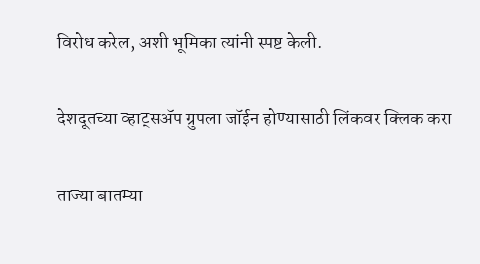विरोध करेल, अशी भूमिका त्यांनी स्पष्ट केली.

देशदूतच्या व्हाट्सॲप ग्रुपला जॉईन होण्यासाठी लिंकवर क्लिक करा

ताज्या बातम्या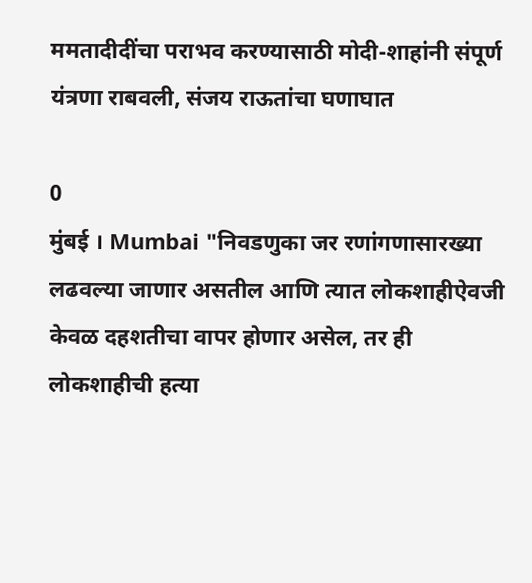ममतादीदींचा पराभव करण्यासाठी मोदी-शाहांनी संपूर्ण यंत्रणा राबवली, संजय राऊतांचा घणाघात

0
मुंबई । Mumbai "निवडणुका जर रणांगणासारख्या लढवल्या जाणार असतील आणि त्यात लोकशाहीऐवजी केवळ दहशतीचा वापर होणार असेल, तर ही लोकशाहीची हत्या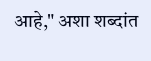आहे," अशा शब्दांत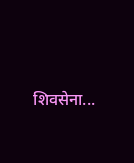शिवसेना...